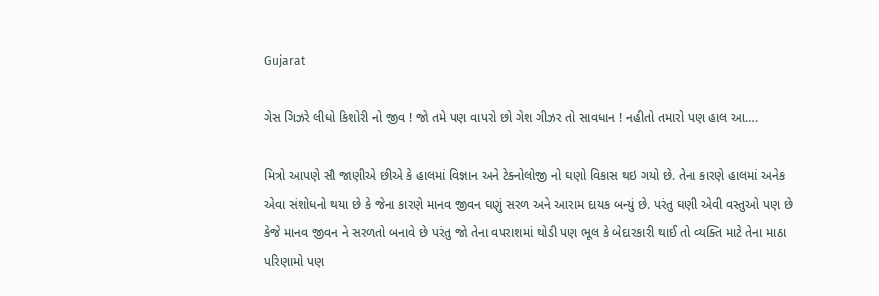Gujarat

ગેસ ગિઝરે લીધો કિશોરી નો જીવ ! જો તમે પણ વાપરો છો ગેશ ગીઝર તો સાવધાન ! નહીતો તમારો પણ હાલ આ….

મિત્રો આપણે સૌ જાણીએ છીએ કે હાલમાં વિજ્ઞાન અને ટેક્નોલોજી નો ઘણો વિકાસ થઇ ગયો છે. તેના કારણે હાલમાં અનેક એવા સંશોધનો થયા છે કે જેના કારણે માનવ જીવન ઘણું સરળ અને આરામ દાયક બન્યું છે. પરંતુ ઘણી એવી વસ્તુઓ પણ છે કેજે માનવ જીવન ને સરળતો બનાવે છે પરંતુ જો તેના વપરાશમાં થોડી પણ ભૂલ કે બેદારકારી થાઈ તો વ્યક્તિ માટે તેના માઠા પરિણામો પણ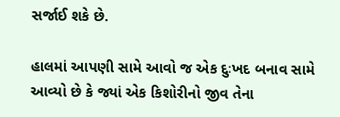સર્જાઈ શકે છે.

હાલમાં આપણી સામે આવો જ એક દુઃખદ બનાવ સામે આવ્યો છે કે જ્યાં એક કિશોરીનો જીવ તેના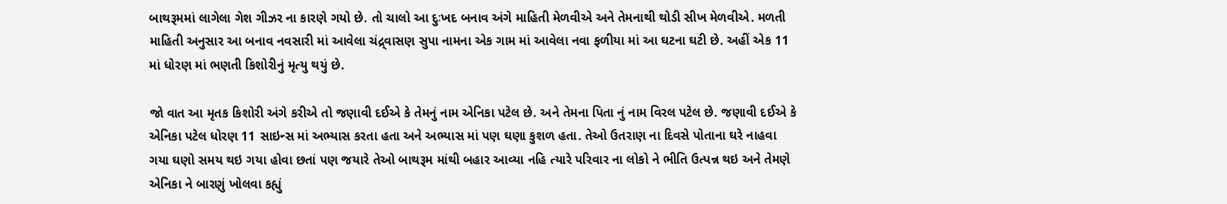બાથરૂમમાં લાગેલા ગેશ ગીઝર ના કારણે ગયો છે. તો ચાલો આ દુઃખદ બનાવ અંગે માહિતી મેળવીએ અને તેમનાથી થોડી સીખ મેળવીએ. મળતી માહિતી અનુસાર આ બનાવ નવસારી માં આવેલા ચંદ્ર્વાસણ સુપા નામના એક ગામ માં આવેલા નવા ફળીયા માં આ ઘટના ઘટી છે. અહીં એક 11 માં ધોરણ માં ભણતી કિશોરીનું મૃત્યુ થયું છે.

જો વાત આ મૃતક કિશોરી અંગે કરીએ તો જણાવી દઈએ કે તેમનું નામ એનિકા પટેલ છે. અને તેમના પિતા નું નામ વિરલ પટેલ છે. જણાવી દઈએ કે એનિકા પટેલ ધોરણ 11 સાઇન્સ માં અભ્યાસ કરતા હતા અને અભ્યાસ માં પણ ઘણા કુશળ હતા. તેઓ ઉતરાણ ના દિવસે પોતાના ઘરે નાહવા ગયા ઘણો સમય થઇ ગયા હોવા છતાં પણ જયારે તેઓ બાથરૂમ માંથી બહાર આવ્યા નહિ ત્યારે પરિવાર ના લોકો ને ભીતિ ઉત્પન્ન થઇ અને તેમણે એનિકા ને બારણું ખોલવા કહ્યું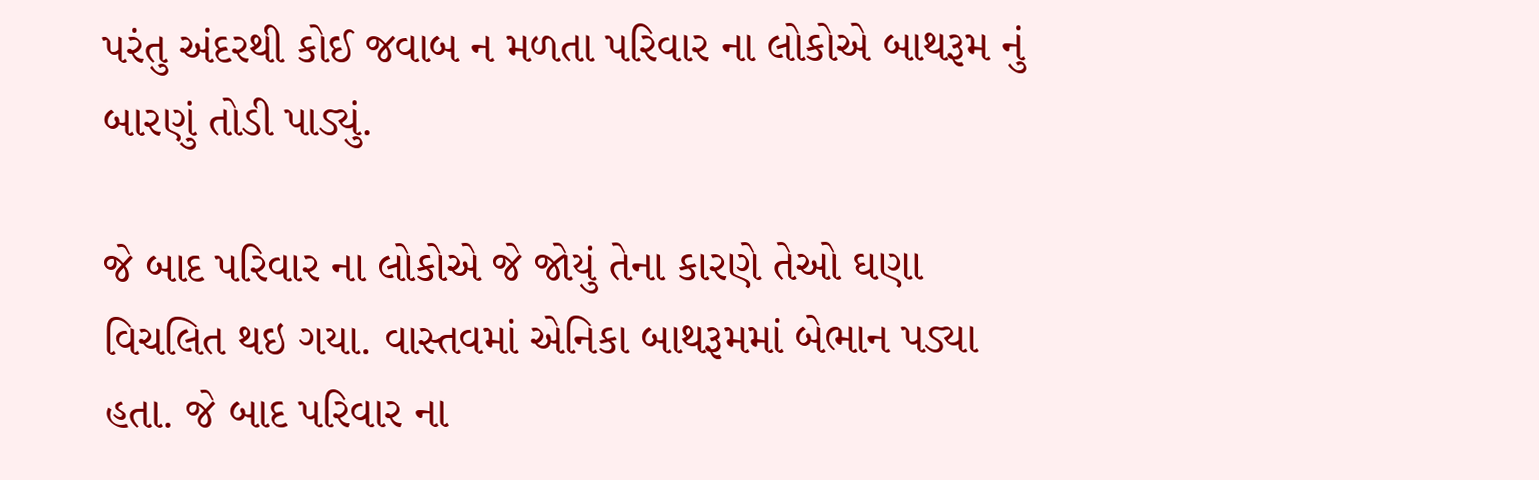પરંતુ અંદરથી કોઈ જવાબ ન મળતા પરિવાર ના લોકોએ બાથરૂમ નું બારણું તોડી પાડ્યું.

જે બાદ પરિવાર ના લોકોએ જે જોયું તેના કારણે તેઓ ઘણા વિચલિત થઇ ગયા. વાસ્તવમાં એનિકા બાથરૂમમાં બેભાન પડ્યા હતા. જે બાદ પરિવાર ના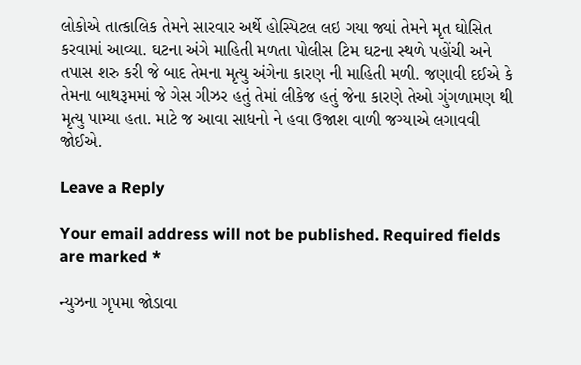લોકોએ તાત્કાલિક તેમને સારવાર અર્થે હોસ્પિટલ લઇ ગયા જ્યાં તેમને મૃત ઘોસિત કરવામાં આવ્યા. ઘટના અંગે માહિતી મળતા પોલીસ ટિમ ઘટના સ્થળે પહોંચી અને તપાસ શરુ કરી જે બાદ તેમના મૃત્યુ અંગેના કારણ ની માહિતી મળી. જણાવી દઈએ કે તેમના બાથરૂમમાં જે ગેસ ગીઝર હતું તેમાં લીકેજ હતું જેના કારણે તેઓ ગુંગળામણ થી મૃત્યુ પામ્યા હતા. માટે જ આવા સાધનો ને હવા ઉજાશ વાળી જગ્યાએ લગાવવી જોઈએ.

Leave a Reply

Your email address will not be published. Required fields are marked *

ન્યુઝના ગૃપમા જોડાવા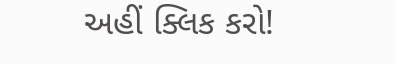અહીં ક્લિક કરો!